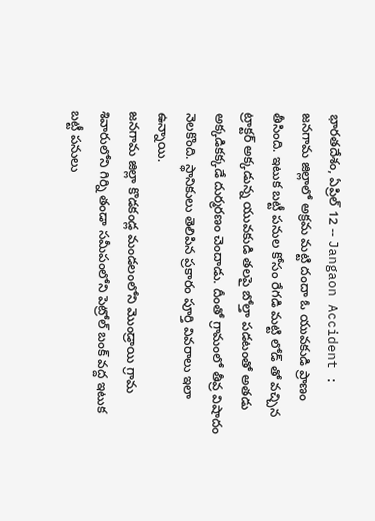భారతదేశం, ఏప్రిల్ 12 -- Jangaon Accident : జనగామ జిల్లాలో అక్రమ మట్టి దందా ఓ యువకుడి ప్రాణం తీసింది. ఇటుక బట్టీ పనుల కోసం రేగడి మట్టి లోడ్ తో వచ్చిన ట్రాక్టర్ అక్కడున్న యువకుడి తలపై బోల్తా పడటంతో అతడు అక్కడికక్కడే దుర్మరణం చెందాడు. దీంతో గ్రామంలో తీవ్ర విషాదం నెలకొంది. స్థానికులు తెలిపిన ప్రకారం పూర్తి వివరాలు ఇలా ఉన్నాయి.
జనగామ జిల్లా కొడకండ్ల మండలంలోని మొండ్రాయి గ్రామ శివారులోని గిర్ని తండా సమీపంలోని పెట్రోల్ బంక్ వద్ద ఇటుక బట్టీ పనులు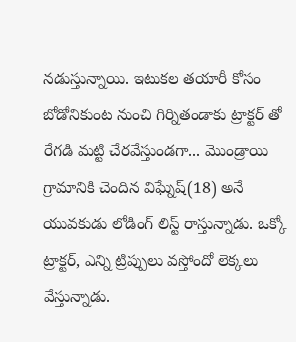నడుస్తున్నాయి. ఇటుకల తయారీ కోసం బోడోనికుంట నుంచి గిర్నితండాకు ట్రాక్టర్ తో రేగడి మట్టి చేరవేస్తుండగా... మొండ్రాయి గ్రామానికి చెందిన విఘ్నేష్(18) అనే యువకుడు లోడింగ్ లిస్ట్ రాస్తున్నాడు. ఒక్కో ట్రాక్టర్, ఎన్ని ట్రిప్పులు వస్తోందో లెక్కలు వేస్తున్నాడు.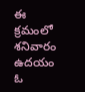ఈ క్రమంలో శనివారం ఉదయం ఓ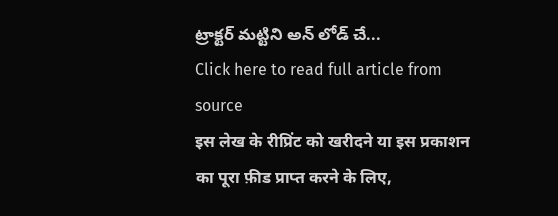ట్రాక్టర్ మట్టిని అన్ లోడ్ చే...
Click here to read full article from source
इस लेख के रीप्रिंट को खरीदने या इस प्रकाशन का पूरा फ़ीड प्राप्त करने के लिए,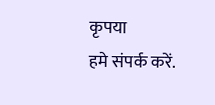कृपया
हमे संपर्क करें.